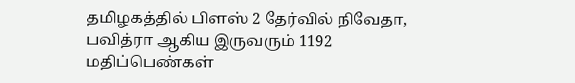தமிழகத்தில் பிளஸ் 2 தேர்வில் நிவேதா, பவித்ரா ஆகிய இருவரும் 1192 மதிப்பெண்கள்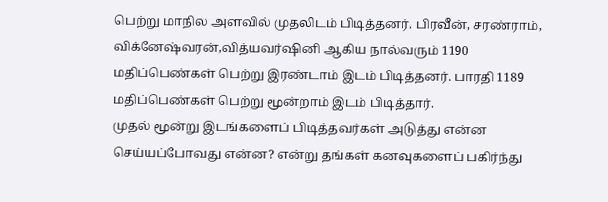பெற்று மாநில அளவில் முதலிடம் பிடித்தனர். பிரவீன், சரண்ராம், விக்னேஷ்வரன்,வித்யவர்ஷினி ஆகிய நால்வரும் 1190 மதிப்பெண்கள் பெற்று இரண்டாம் இடம் பிடித்தனர். பாரதி 1189 மதிப்பெண்கள் பெற்று மூன்றாம் இடம் பிடித்தார்.
முதல் மூன்று இடங்களைப் பிடித்தவர்கள் அடுத்து என்ன செய்யப்போவது என்ன? என்று தங்கள் கனவுகளைப் பகிர்ந்து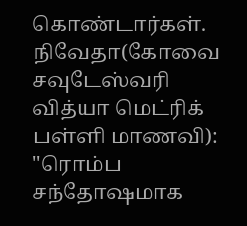கொண்டார்கள்.
நிவேதா(கோவை சவுடேஸ்வரி வித்யா மெட்ரிக் பள்ளி மாணவி): ''ரொம்ப சந்தோஷமாக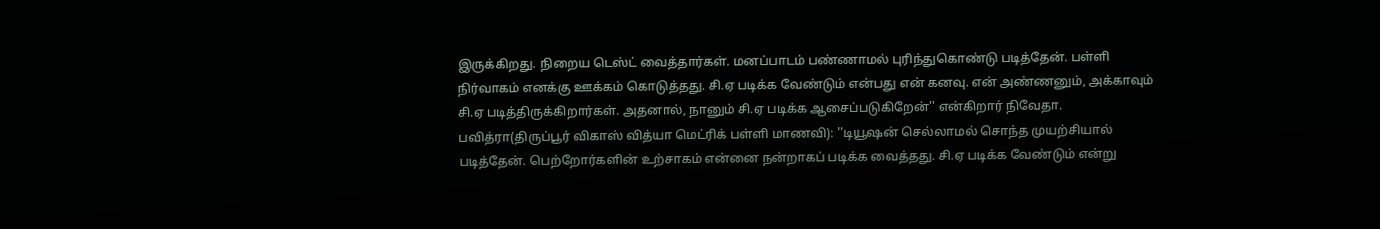இருக்கிறது. நிறைய டெஸ்ட் வைத்தார்கள். மனப்பாடம் பண்ணாமல் புரிந்துகொண்டு படித்தேன். பள்ளி நிர்வாகம் எனக்கு ஊக்கம் கொடுத்தது. சி.ஏ படிக்க வேண்டும் என்பது என் கனவு. என் அண்ணனும், அக்காவும் சி.ஏ படித்திருக்கிறார்கள். அதனால், நானும் சி.ஏ படிக்க ஆசைப்படுகிறேன்'' என்கிறார் நிவேதா.
பவித்ரா(திருப்பூர் விகாஸ் வித்யா மெட்ரிக் பள்ளி மாணவி): ''டியூஷன் செல்லாமல் சொந்த முயற்சியால் படித்தேன். பெற்றோர்களின் உற்சாகம் என்னை நன்றாகப் படிக்க வைத்தது. சி.ஏ படிக்க வேண்டும் என்று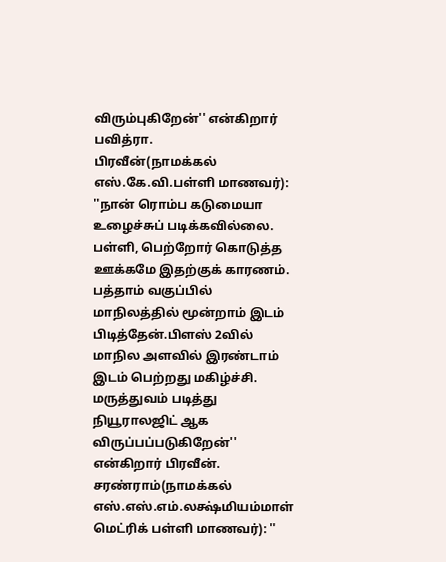விரும்புகிறேன்'' என்கிறார் பவித்ரா.
பிரவீன்(நாமக்கல் எஸ்.கே.வி.பள்ளி மாணவர்): ''நான் ரொம்ப கடுமையா உழைச்சுப் படிக்கவில்லை. பள்ளி, பெற்றோர் கொடுத்த ஊக்கமே இதற்குக் காரணம். பத்தாம் வகுப்பில் மாநிலத்தில் மூன்றாம் இடம் பிடித்தேன்.பிளஸ் 2வில் மாநில அளவில் இரண்டாம் இடம் பெற்றது மகிழ்ச்சி. மருத்துவம் படித்து நியூராலஜிட் ஆக விருப்பப்படுகிறேன்'' என்கிறார் பிரவீன்.
சரண்ராம்(நாமக்கல் எஸ்.எஸ்.எம்.லக்ஷ்மியம்மாள் மெட்ரிக் பள்ளி மாணவர்): ''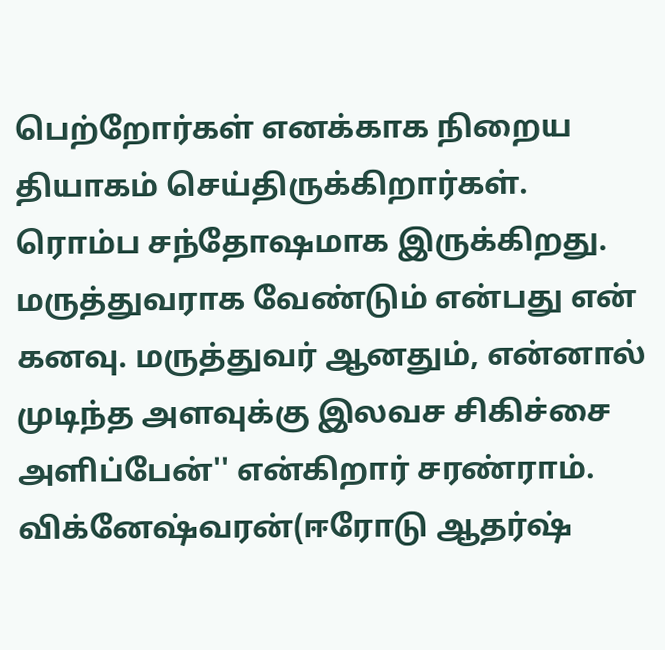பெற்றோர்கள் எனக்காக நிறைய தியாகம் செய்திருக்கிறார்கள். ரொம்ப சந்தோஷமாக இருக்கிறது. மருத்துவராக வேண்டும் என்பது என் கனவு. மருத்துவர் ஆனதும், என்னால் முடிந்த அளவுக்கு இலவச சிகிச்சை அளிப்பேன்'' என்கிறார் சரண்ராம்.
விக்னேஷ்வரன்(ஈரோடு ஆதர்ஷ்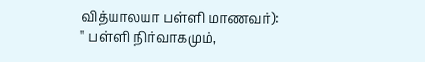வித்யாலயா பள்ளி மாணவர்): '' பள்ளி நிர்வாகமும்,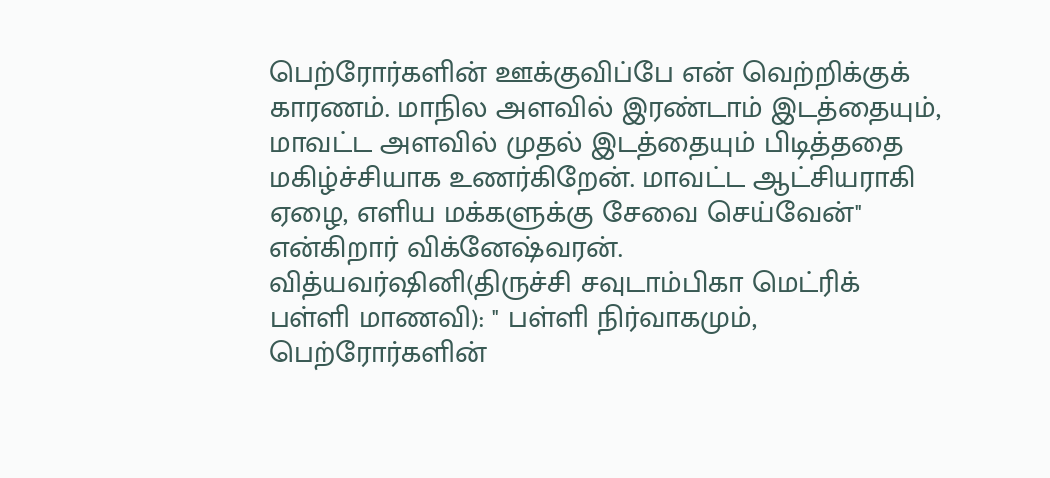பெற்ரோர்களின் ஊக்குவிப்பே என் வெற்றிக்குக் காரணம். மாநில அளவில் இரண்டாம் இடத்தையும், மாவட்ட அளவில் முதல் இடத்தையும் பிடித்ததை மகிழ்ச்சியாக உணர்கிறேன். மாவட்ட ஆட்சியராகி ஏழை, எளிய மக்களுக்கு சேவை செய்வேன்'' என்கிறார் விக்னேஷ்வரன்.
வித்யவர்ஷினி(திருச்சி சவுடாம்பிகா மெட்ரிக் பள்ளி மாணவி): '' பள்ளி நிர்வாகமும், பெற்ரோர்களின்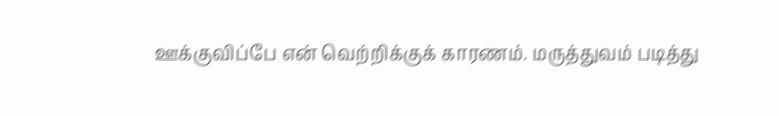ஊக்குவிப்பே என் வெற்றிக்குக் காரணம். மருத்துவம் படித்து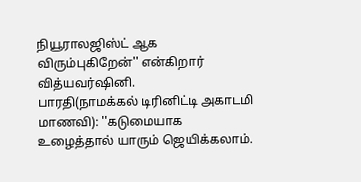நியூராலஜிஸ்ட் ஆக விரும்புகிறேன்'' என்கிறார் வித்யவர்ஷினி.
பாரதி(நாமக்கல் டிரினிட்டி அகாடமி மாணவி): ''கடுமையாக உழைத்தால் யாரும் ஜெயிக்கலாம்.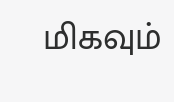மிகவும்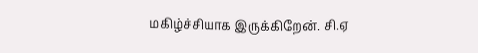மகிழ்ச்சியாக இருக்கிறேன். சி.ஏ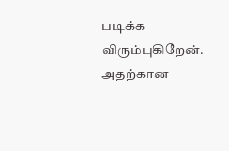படிக்க விரும்புகிறேன். அதற்கான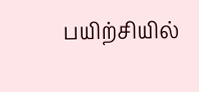பயிற்சியில்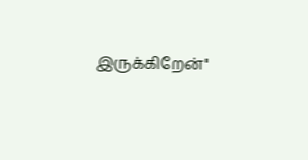இருக்கிறேன்''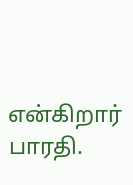என்கிறார் பாரதி.